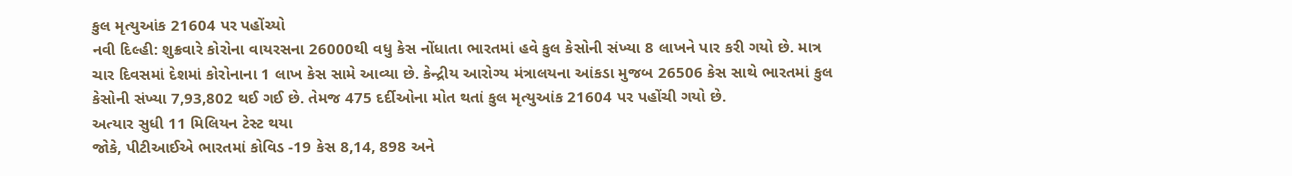કુલ મૃત્યુઆંક 21604 પર પહોંચ્યો
નવી દિલ્હી: શુક્રવારે કોરોના વાયરસના 26000થી વધુ કેસ નોંધાતા ભારતમાં હવે કુલ કેસોની સંખ્યા 8 લાખને પાર કરી ગયો છે. માત્ર ચાર દિવસમાં દેશમાં કોરોનાના 1 લાખ કેસ સામે આવ્યા છે. કેન્દ્રીય આરોગ્ય મંત્રાલયના આંકડા મુજબ 26506 કેસ સાથે ભારતમાં કુલ કેસોની સંખ્યા 7,93,802 થઈ ગઈ છે. તેમજ 475 દર્દીઓના મોત થતાં કુલ મૃત્યુઆંક 21604 પર પહોંચી ગયો છે.
અત્યાર સુધી 11 મિલિયન ટેસ્ટ થયા
જોકે, પીટીઆઈએ ભારતમાં કોવિડ -19 કેસ 8,14, 898 અને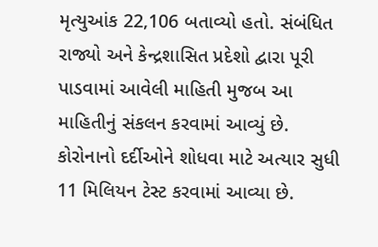મૃત્યુઆંક 22,106 બતાવ્યો હતો. સંબંધિત રાજ્યો અને કેન્દ્રશાસિત પ્રદેશો દ્વારા પૂરી પાડવામાં આવેલી માહિતી મુજબ આ માહિતીનું સંકલન કરવામાં આવ્યું છે. કોરોનાનો દર્દીઓને શોધવા માટે અત્યાર સુધી 11 મિલિયન ટેસ્ટ કરવામાં આવ્યા છે.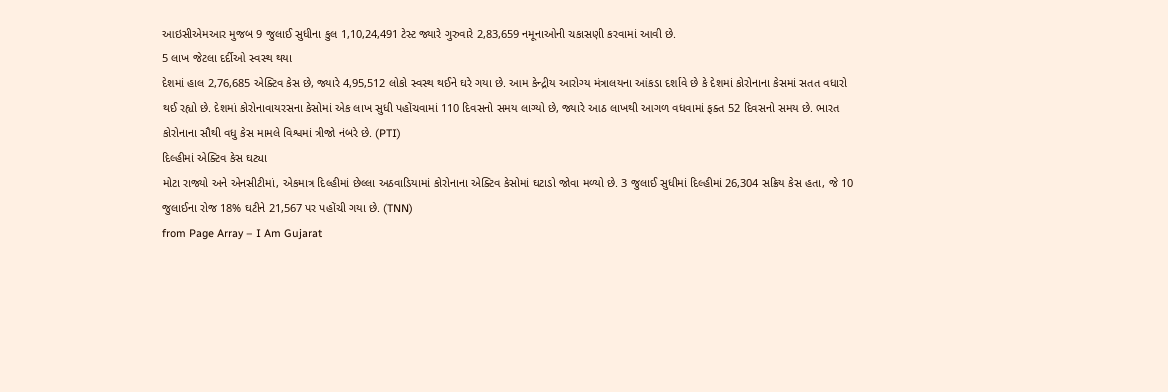આઇસીએમઆર મુજબ 9 જુલાઈ સુધીના કુલ 1,10,24,491 ટેસ્ટ જ્યારે ગુરુવારે 2,83,659 નમૂનાઓની ચકાસણી કરવામાં આવી છે.
5 લાખ જેટલા દર્દીઓ સ્વસ્થ થયા
દેશમાં હાલ 2,76,685 એક્ટિવ કેસ છે, જ્યારે 4,95,512 લોકો સ્વસ્થ થઈને ઘરે ગયા છે. આમ કેન્દ્રીય આરોગ્ય મંત્રાલયના આંકડા દર્શાવે છે કે દેશમાં કોરોનાના કેસમાં સતત વધારો થઈ રહ્યો છે. દેશમાં કોરોનાવાયરસના કેસોમાં એક લાખ સુધી પહોંચવામાં 110 દિવસનો સમય લાગ્યો છે, જ્યારે આઠ લાખથી આગળ વધવામાં ફક્ત 52 દિવસનો સમય છે. ભારત કોરોનાના સૌથી વધુ કેસ મામલે વિશ્વમાં ત્રીજો નંબરે છે. (PTI)
દિલ્હીમાં એક્ટિવ કેસ ઘટ્યા
મોટા રાજ્યો અને એનસીટીમાં, એકમાત્ર દિલ્હીમાં છેલ્લા અઠવાડિયામાં કોરોનાના એક્ટિવ કેસોમાં ઘટાડો જોવા મળ્યો છે. 3 જુલાઈ સુધીમાં દિલ્હીમાં 26,304 સક્રિય કેસ હતા, જે 10 જુલાઈના રોજ 18% ઘટીને 21,567 પર પહોંચી ગયા છે. (TNN)
from Page Array – I Am Gujarat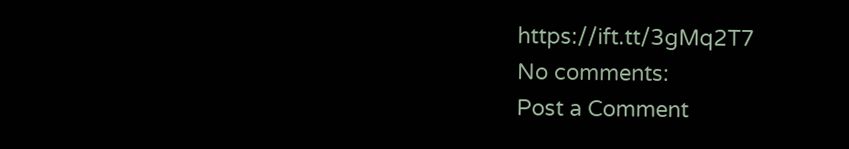https://ift.tt/3gMq2T7
No comments:
Post a Comment